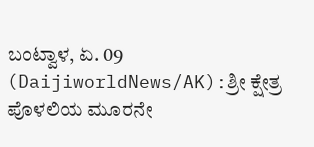ಬಂಟ್ವಾಳ, ಏ. 09 (DaijiworldNews/AK):ಶ್ರೀ ಕ್ಷೇತ್ರ ಪೊಳಲಿಯ ಮೂರನೇ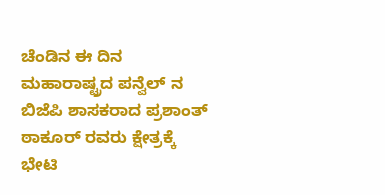ಚೆಂಡಿನ ಈ ದಿನ ಮಹಾರಾಷ್ಟ್ರದ ಪನ್ವೆಲ್ ನ ಬಿಜೆಪಿ ಶಾಸಕರಾದ ಪ್ರಶಾಂತ್ ಠಾಕೂರ್ ರವರು ಕ್ಷೇತ್ರಕ್ಕೆ ಭೇಟಿ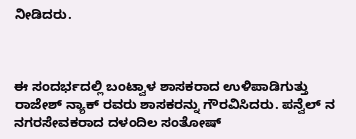ನೀಡಿದರು.



ಈ ಸಂದರ್ಭದಲ್ಲಿ ಬಂಟ್ವಾಳ ಶಾಸಕರಾದ ಉಳಿಪಾಡಿಗುತ್ತು ರಾಜೇಶ್ ನ್ಯಾಕ್ ರವರು ಶಾಸಕರನ್ನು ಗೌರವಿಸಿದರು. ಪನ್ವೆಲ್ ನ ನಗರಸೇವಕರಾದ ದಳಂದಿಲ ಸಂತೋಷ್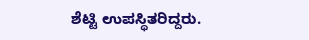ಶೆಟ್ಟಿ ಉಪಸ್ಥಿತರಿದ್ದರು.